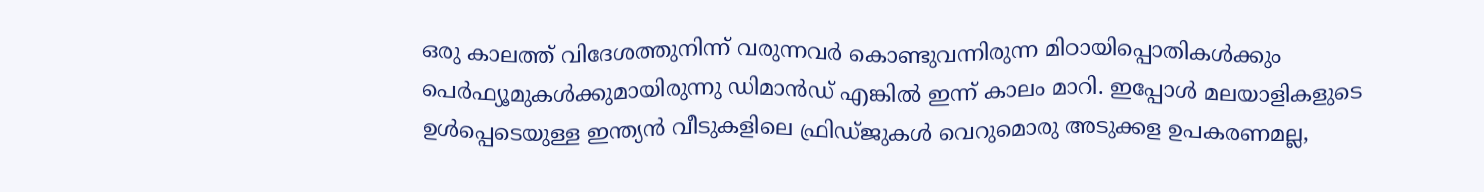ഒരു കാലത്ത് വിദേശത്തുനിന്ന് വരുന്നവർ കൊണ്ടുവന്നിരുന്ന മിഠായിപ്പൊതികൾക്കും പെർഫ്യൂമുകൾക്കുമായിരുന്നു ഡിമാൻഡ് എങ്കിൽ ഇന്ന് കാലം മാറി. ഇപ്പോൾ മലയാളികളുടെ ഉൾപ്പെടെയുള്ള ഇന്ത്യൻ വീടുകളിലെ ഫ്രിഡ്ജുകൾ വെറുമൊരു അടുക്കള ഉപകരണമല്ല,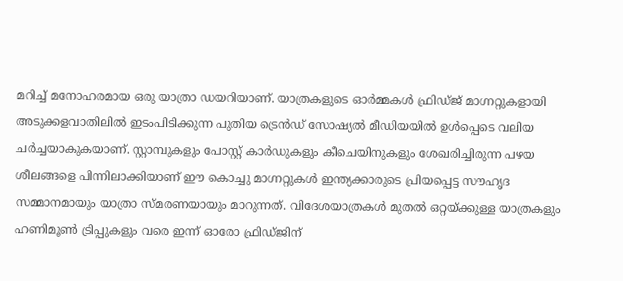മറിച്ച് മനോഹരമായ ഒരു യാത്രാ ഡയറിയാണ്. യാത്രകളുടെ ഓർമ്മകൾ ഫ്രിഡ്ജ് മാഗ്നറ്റുകളായി അടുക്കളവാതിലിൽ ഇടംപിടിക്കുന്ന പുതിയ ട്രെൻഡ് സോഷ്യൽ മീഡിയയിൽ ഉൾപ്പെടെ വലിയ ചർച്ചയാകുകയാണ്. സ്റ്റാമ്പുകളും പോസ്റ്റ് കാർഡുകളും കീചെയിനുകളും ശേഖരിച്ചിരുന്ന പഴയ ശീലങ്ങളെ പിന്നിലാക്കിയാണ് ഈ കൊച്ചു മാഗ്നറ്റുകൾ ഇന്ത്യക്കാരുടെ പ്രിയപ്പെട്ട സൗഹൃദ സമ്മാനമായും യാത്രാ സ്മരണയായും മാറുന്നത്. വിദേശയാത്രകൾ മുതൽ ഒറ്റയ്ക്കുള്ള യാത്രകളും ഹണിമൂൺ ട്രിപ്പുകളും വരെ ഇന്ന് ഓരോ ഫ്രിഡ്ജിന്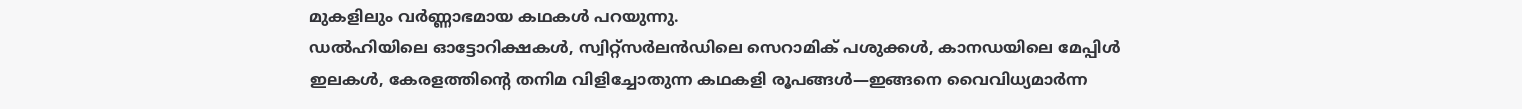മുകളിലും വർണ്ണാഭമായ കഥകൾ പറയുന്നു.
ഡൽഹിയിലെ ഓട്ടോറിക്ഷകൾ, സ്വിറ്റ്സർലൻഡിലെ സെറാമിക് പശുക്കൾ, കാനഡയിലെ മേപ്പിൾ ഇലകൾ, കേരളത്തിന്റെ തനിമ വിളിച്ചോതുന്ന കഥകളി രൂപങ്ങൾ—ഇങ്ങനെ വൈവിധ്യമാർന്ന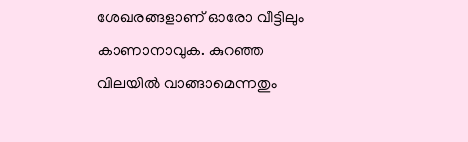ശേഖരങ്ങളാണ് ഓരോ വീട്ടിലും കാണാനാവുക. കുറഞ്ഞ വിലയിൽ വാങ്ങാമെന്നതും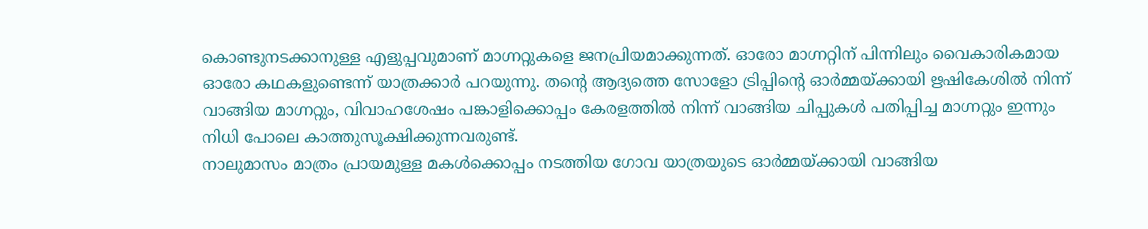കൊണ്ടുനടക്കാനുള്ള എളുപ്പവുമാണ് മാഗ്നറ്റുകളെ ജനപ്രിയമാക്കുന്നത്. ഓരോ മാഗ്നറ്റിന് പിന്നിലും വൈകാരികമായ ഓരോ കഥകളുണ്ടെന്ന് യാത്രക്കാർ പറയുന്നു. തന്റെ ആദ്യത്തെ സോളോ ട്രിപ്പിന്റെ ഓർമ്മയ്ക്കായി ഋഷികേശിൽ നിന്ന് വാങ്ങിയ മാഗ്നറ്റും, വിവാഹശേഷം പങ്കാളിക്കൊപ്പം കേരളത്തിൽ നിന്ന് വാങ്ങിയ ചിപ്പുകൾ പതിപ്പിച്ച മാഗ്നറ്റും ഇന്നും നിധി പോലെ കാത്തുസൂക്ഷിക്കുന്നവരുണ്ട്.
നാലുമാസം മാത്രം പ്രായമുള്ള മകൾക്കൊപ്പം നടത്തിയ ഗോവ യാത്രയുടെ ഓർമ്മയ്ക്കായി വാങ്ങിയ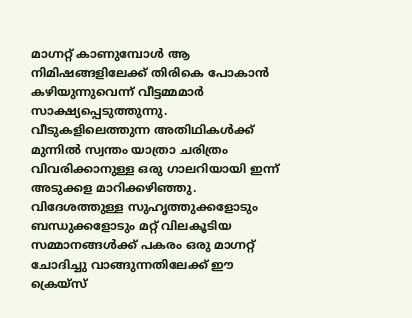മാഗ്നറ്റ് കാണുമ്പോൾ ആ നിമിഷങ്ങളിലേക്ക് തിരികെ പോകാൻ കഴിയുന്നുവെന്ന് വീട്ടമ്മമാർ സാക്ഷ്യപ്പെടുത്തുന്നു. വീടുകളിലെത്തുന്ന അതിഥികൾക്ക് മുന്നിൽ സ്വന്തം യാത്രാ ചരിത്രം വിവരിക്കാനുള്ള ഒരു ഗാലറിയായി ഇന്ന് അടുക്കള മാറിക്കഴിഞ്ഞു. വിദേശത്തുള്ള സുഹൃത്തുക്കളോടും ബന്ധുക്കളോടും മറ്റ് വിലകൂടിയ സമ്മാനങ്ങൾക്ക് പകരം ഒരു മാഗ്നറ്റ് ചോദിച്ചു വാങ്ങുന്നതിലേക്ക് ഈ ക്രെയ്സ്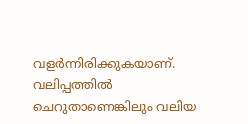വളർന്നിരിക്കുകയാണ്. വലിപ്പത്തിൽ ചെറുതാണെങ്കിലും വലിയ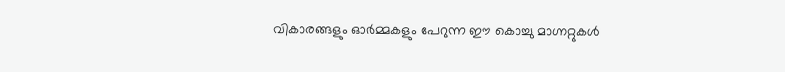വികാരങ്ങളും ഓർമ്മകളും പേറുന്ന ഈ കൊച്ചു മാഗ്നറ്റുകൾ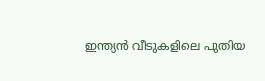ഇന്ത്യൻ വീടുകളിലെ പുതിയ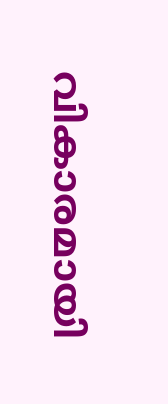വികാരമായി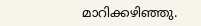മാറിക്കഴിഞ്ഞു.